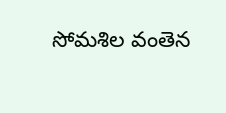సోమశిల వంతెన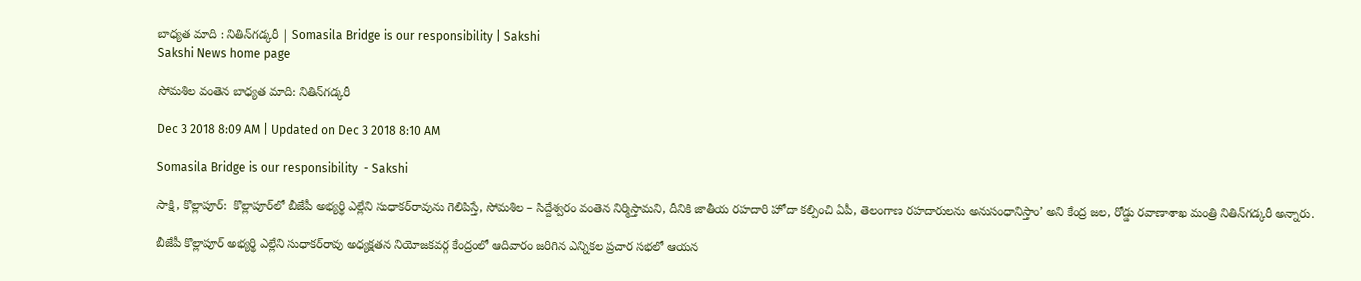బాధ్యత మాది : నితిన్‌గడ్కరీ | Somasila Bridge is our responsibility | Sakshi
Sakshi News home page

సోమశిల వంతెన బాధ్యత మాది: నితిన్‌గడ్కరీ

Dec 3 2018 8:09 AM | Updated on Dec 3 2018 8:10 AM

Somasila Bridge is our responsibility  - Sakshi

సాక్షి, కొల్లాపూర్‌:  కొల్లాపూర్‌లో బీజేపీ అభ్యర్థి ఎల్లేని సుధాకర్‌రావును గెలిపిస్తే, సోమశిల – సిద్దేశ్వరం వంతెన నిర్మిస్తామని, దీనికి జాతీయ రహదారి హోదా కల్పించి ఏపీ, తెలంగాణ రహదారులను అనుసంధానిస్తాం’ అని కేంద్ర జల, రోడ్డు రవాణాశాఖ మంత్రి నితిన్‌గడ్కరీ అన్నారు.

బీజేపీ కొల్లాపూర్‌ అభ్యర్థి ఎల్లేని సుధాకర్‌రావు అధ్యక్షతన నియోజకవర్గ కేంద్రంలో ఆదివారం జరిగిన ఎన్నికల ప్రచార సభలో ఆయన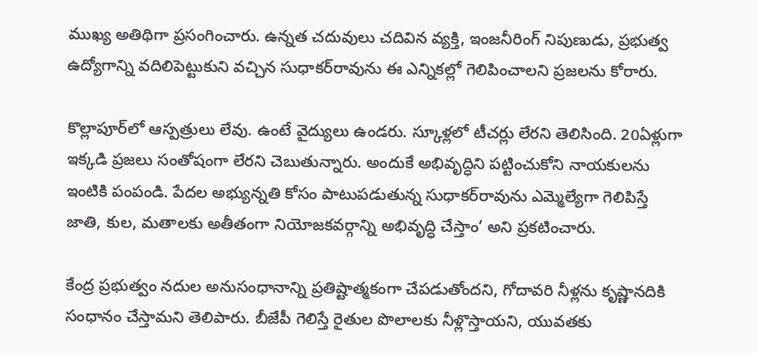ముఖ్య అతిథిగా ప్రసంగించారు. ఉన్నత చదువులు చదివిన వ్యక్తి, ఇంజనీరింగ్‌ నిపుణుడు, ప్రభుత్వ ఉద్యోగాన్ని వదిలిపెట్టుకుని వచ్చిన సుధాకర్‌రావును ఈ ఎన్నికల్లో గెలిపించాలని ప్రజలను కోరారు.

కొల్లాపూర్‌లో ఆస్పత్రులు లేవు. ఉంటే వైద్యులు ఉండరు. స్కూళ్లలో టీచర్లు లేరని తెలిసింది. 20ఏళ్లుగా ఇక్కడి ప్రజలు సంతోషంగా లేరని చెబుతున్నారు. అందుకే అభివృద్ధిని పట్టించుకోని నాయకులను ఇంటికి పంపండి. పేదల అభ్యున్నతి కోసం పాటుపడుతున్న సుధాకర్‌రావును ఎమ్మెల్యేగా గెలిపిస్తే జాతి, కుల, మతాలకు అతీతంగా నియోజకవర్గాన్ని అభివృద్ధి చేస్తాం’ అని ప్రకటించారు.

కేంద్ర ప్రభుత్వం నదుల అనుసంధానాన్ని ప్రతిష్టాత్మకంగా చేపడుతోందని, గోదావరి నీళ్లను కృష్ణానదికి సంధానం చేస్తామని తెలిపారు. బీజేపీ గెలిస్తే రైతుల పొలాలకు నీళ్లొస్తాయని, యువతకు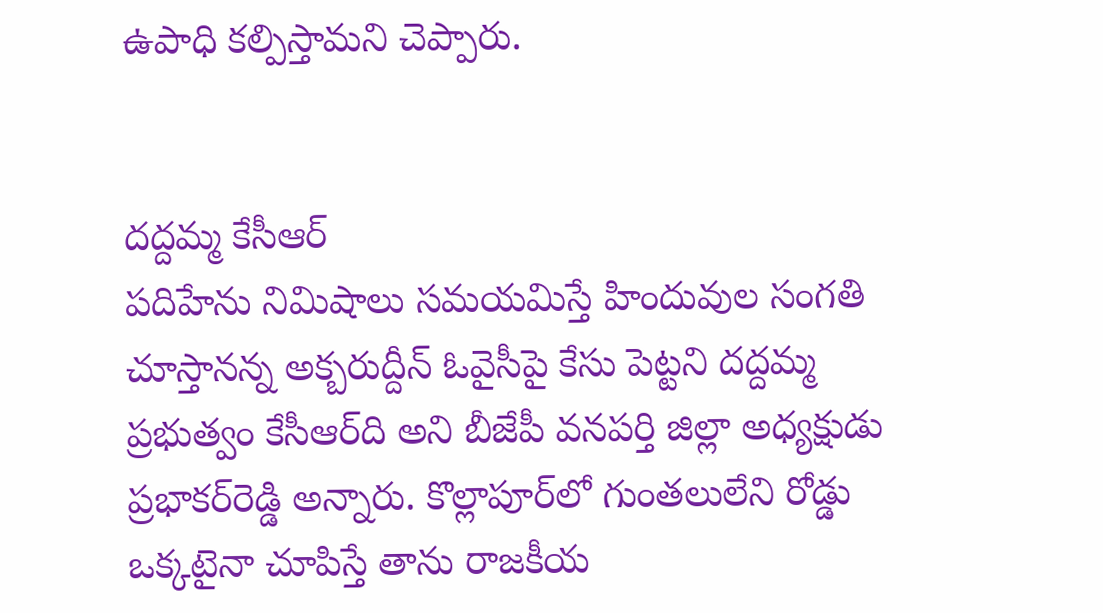ఉపాధి కల్పిస్తామని చెప్పారు.


దద్దమ్మ కేసీఆర్‌
పదిహేను నిమిషాలు సమయమిస్తే హిందువుల సంగతి చూస్తానన్న అక్బరుద్దీన్‌ ఓవైసీపై కేసు పెట్టని దద్దమ్మ ప్రభుత్వం కేసీఆర్‌ది అని బీజేపీ వనపర్తి జిల్లా అధ్యక్షుడు ప్రభాకర్‌రెడ్డి అన్నారు. కొల్లాపూర్‌లో గుంతలులేని రోడ్డు ఒక్కటైనా చూపిస్తే తాను రాజకీయ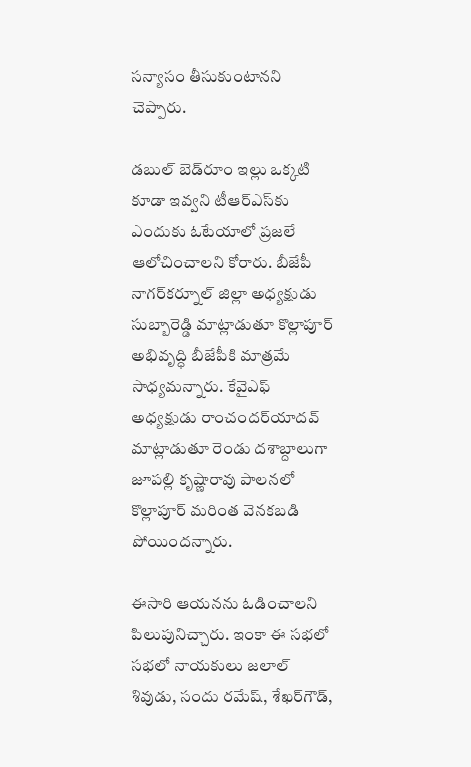సన్యాసం తీసుకుంటానని చెప్పారు.

డబుల్‌ బెడ్‌రూం ఇల్లు ఒక్కటి కూడా ఇవ్వని టీఆర్‌ఎస్‌కు ఎందుకు ఓటేయాలో ప్రజలే ఆలోచించాలని కోరారు. బీజేపీ నాగర్‌కర్నూల్‌ జిల్లా అధ్యక్షుడు సుబ్బారెడ్డి మాట్లాడుతూ కొల్లాపూర్‌ అభివృద్ధి బీజేపీకి మాత్రమే సాధ్యమన్నారు. కేవైఎఫ్‌ అధ్యక్షుడు రాంచందర్‌యాదవ్‌ మాట్లాడుతూ రెండు దశాబ్దాలుగా జూపల్లి కృష్ణారావు పాలనలో కొల్లాపూర్‌ మరింత వెనకబడి పోయిందన్నారు.

ఈసారి ఆయనను ఓడించాలని పిలుపునిచ్చారు. ఇంకా ఈ సభలో సభలో నాయకులు జలాల్‌ శివుడు, సందు రమేష్, శేఖర్‌గౌడ్,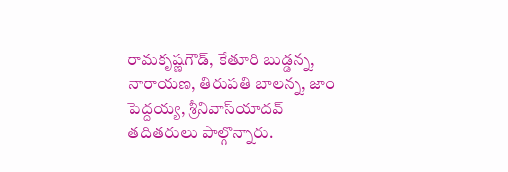రామకృష్ణగౌడ్, కేతూరి బుడ్డన్న, నారాయణ, తిరుపతి బాలన్న, జాం పెద్దయ్య, శ్రీనివాస్‌యాదవ్‌ తదితరులు పాల్గొన్నారు.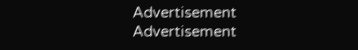Advertisement
Advertisement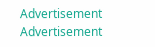Advertisement
Advertisement